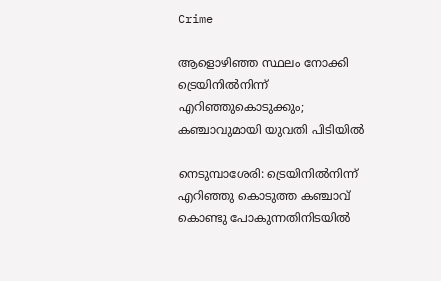Crime

ആളൊഴിഞ്ഞ സ്ഥലം നോക്കി ട്രെയിനില്‍നിന്ന് എറിഞ്ഞുകൊടുക്കും; കഞ്ചാവുമായി യുവതി പിടിയില്‍

നെടുമ്പാശേരി: ട്രെയിനില്‍നിന്ന് എറിഞ്ഞു കൊടുത്ത കഞ്ചാവ് കൊണ്ടു പോകുന്നതിനിടയില്‍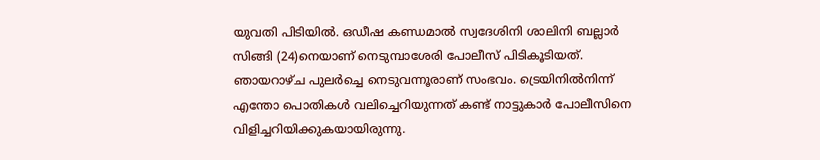യുവതി പിടിയില്‍. ഒഡീഷ കണ്ഡമാല്‍ സ്വദേശിനി ശാലിനി ബല്ലാര്‍ സിങ്ങി (24)നെയാണ് നെടുമ്പാശേരി പോലീസ് പിടികൂടിയത്. ഞായറാഴ്ച പുലര്‍ച്ചെ നെടുവന്നൂരാണ് സംഭവം. ട്രെയിനില്‍നിന്ന് എന്തോ പൊതികള്‍ വലിച്ചെറിയുന്നത് കണ്ട് നാട്ടുകാര്‍ പോലീസിനെ വിളിച്ചറിയിക്കുകയായിരുന്നു.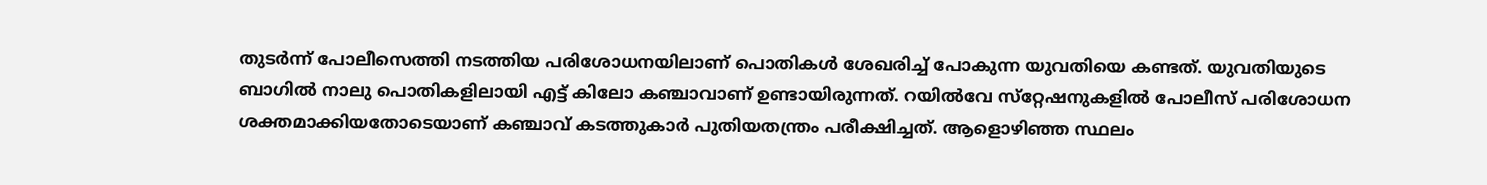തുടര്‍ന്ന് പോലീസെത്തി നടത്തിയ പരിശോധനയിലാണ് പൊതികള്‍ ശേഖരിച്ച് പോകുന്ന യുവതിയെ കണ്ടത്. യുവതിയുടെ ബാഗില്‍ നാലു പൊതികളിലായി എട്ട് കിലോ കഞ്ചാവാണ് ഉണ്ടായിരുന്നത്. റയില്‍വേ സ്‌റ്റേഷനുകളില്‍ പോലീസ് പരിശോധന ശക്തമാക്കിയതോടെയാണ് കഞ്ചാവ് കടത്തുകാര്‍ പുതിയതന്ത്രം പരീക്ഷിച്ചത്. ആളൊഴിഞ്ഞ സ്ഥലം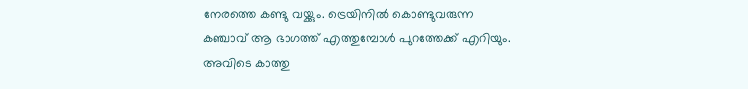നേരത്തെ കണ്ടു വയ്ക്കും. ട്രെയിനില്‍ കൊണ്ടുവരുന്ന കഞ്ചാവ് ആ ഭാഗത്ത് എത്തുമ്പോള്‍ പുറത്തേക്ക് എറിയും. അവിടെ കാത്തു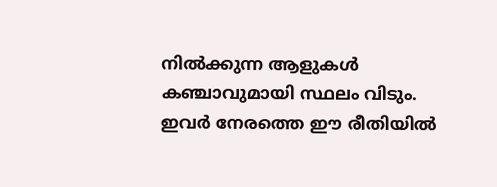നില്‍ക്കുന്ന ആളുകള്‍ കഞ്ചാവുമായി സ്ഥലം വിടും. ഇവര്‍ നേരത്തെ ഈ രീതിയില്‍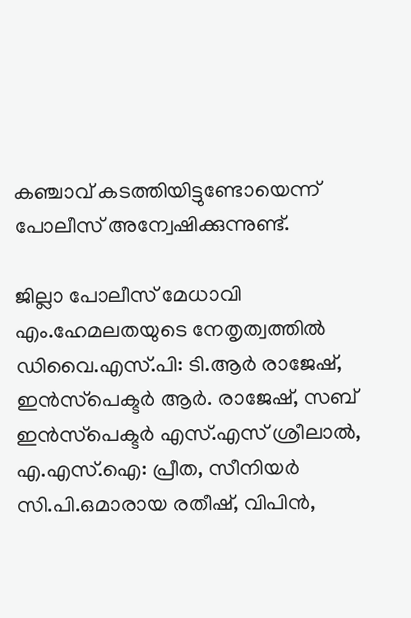കഞ്ചാവ് കടത്തിയിട്ടുണ്ടോയെന്ന് പോലീസ് അന്വേഷിക്കുന്നുണ്ട്.

ജില്ലാ പോലീസ് മേധാവി എം.ഹേമലതയുടെ നേതൃത്വത്തില്‍ ഡിവൈ.എസ്.പി: ടി.ആര്‍ രാജേഷ്, ഇന്‍സ്‌പെക്ടര്‍ ആര്‍. രാജേഷ്, സബ് ഇന്‍സ്‌പെക്ടര്‍ എസ്.എസ് ശ്രീലാല്‍, എ.എസ്.ഐ: പ്രീത, സീനിയര്‍ സി.പി.ഒമാരായ രതീഷ്, വിപിന്‍,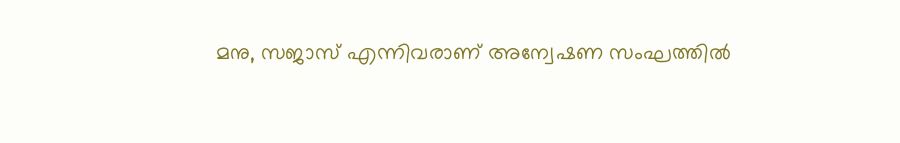മനു, സജാസ് എന്നിവരാണ് അന്വേഷണ സംഘത്തില്‍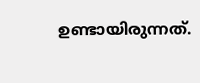ഉണ്ടായിരുന്നത്.